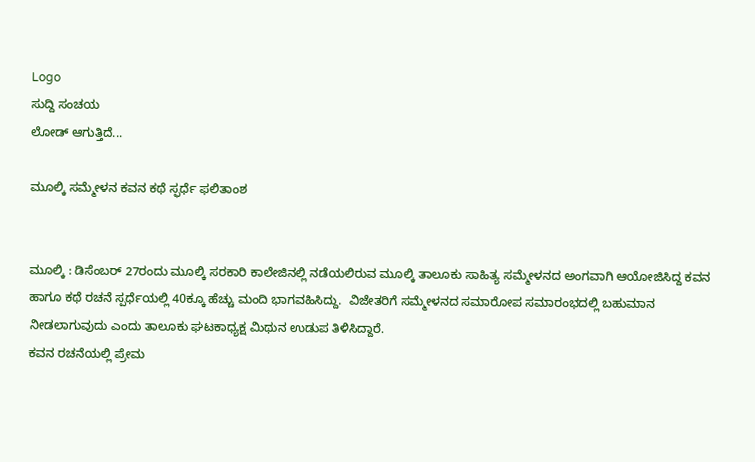Logo
ಸುದ್ದಿ ಸಂಚಯ
ಲೋಡ್ ಆಗುತ್ತಿದೆ...

ಮೂಲ್ಕಿ ಸಮ್ಮೇಳನ ಕವನ ಕಥೆ ಸ್ಫರ್ಧೆ ಫಲಿತಾಂಶ


ಮೂಲ್ಕಿ : ಡಿಸೆಂಬರ್ 27ರಂದು ಮೂಲ್ಕಿ ಸರಕಾರಿ ಕಾಲೇಜಿನಲ್ಲಿ ನಡೆಯಲಿರುವ ಮೂಲ್ಕಿ ತಾಲೂಕು ಸಾಹಿತ್ಯ ಸಮ್ಮೇಳನದ ಅಂಗವಾಗಿ ಆಯೋಜಿಸಿದ್ದ ಕವನ ಹಾಗೂ ಕಥೆ ರಚನೆ ಸ್ಪರ್ಧೆಯಲ್ಲಿ 40ಕ್ಕೂ ಹೆಚ್ಚು ಮಂದಿ ಭಾಗವಹಿಸಿದ್ದು.  ವಿಜೇತರಿಗೆ ಸಮ್ಮೇಳನದ ಸಮಾರೋಪ ಸಮಾರಂಭದಲ್ಲಿ ಬಹುಮಾನ ನೀಡಲಾಗುವುದು ಎಂದು ತಾಲೂಕು ಘಟಕಾಧ್ಯಕ್ಷ ಮಿಥುನ ಉಡುಪ ತಿಳಿಸಿದ್ದಾರೆ.
ಕವನ ರಚನೆಯಲ್ಲಿ ಪ್ರೇಮ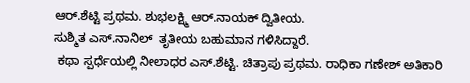ಆರ್.ಶೆಟ್ಟಿ ಪ್ರಥಮ. ಶುಭಲಕ್ಷ್ಮಿ ಆರ್.ನಾಯಕ್ ದ್ವಿತೀಯ.
ಸುಶ್ಮಿತ ಎಸ್.ನಾನಿಲ್  ತೃತೀಯ ಬಹುಮಾನ ಗಳಿಸಿದ್ದಾರೆ.
 ಕಥಾ ಸ್ಪರ್ಧೆಯಲ್ಲಿ ನೀಲಾಧರ ಎಸ್.ಶೆಟ್ಟಿ. ಚಿತ್ರಾಪು ಪ್ರಥಮ. ರಾಧಿಕಾ ಗಣೇಶ್ ಅತಿಕಾರಿ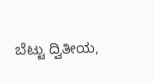ಬೆಟ್ಟು ದ್ವಿತೀಯ,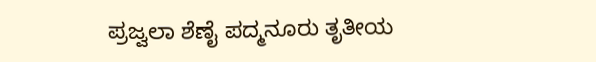ಪ್ರಜ್ವಲಾ ಶೆಣೈ ಪದ್ಮನೂರು ತೃತೀಯ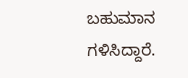ಬಹುಮಾನ ಗಳಿಸಿದ್ದಾರೆ.